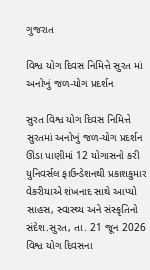ગુજરાત

વિશ્વ યોગ દિવસ નિમિત્તે સુરત માં અનોખું જળ-યોગ પ્રદર્શન

સુરત વિશ્વ યોગ દિવસ નિમિત્તે સુરતમાં અનોખું જળ-યોગ પ્રદર્શન ઊંડા પાણીમાં 12 યોગાસનો કરી યુનિવર્સલ ફાઉન્ડેશનથી પ્રકાશકુમાર વેકરીયાએ શંખનાદ સાથે આપ્યો સાહસ, સ્વાસ્થ્ય અને સંસ્કૃતિનો સંદેશ.સુરત, તા. 21 જૂન 2026 વિશ્વ યોગ દિવસના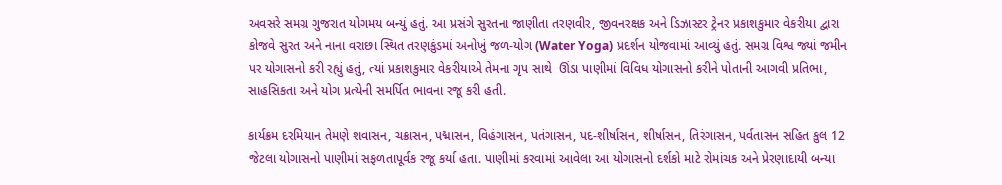અવસરે સમગ્ર ગુજરાત યોગમય બન્યું હતું. આ પ્રસંગે સુરતના જાણીતા તરણવીર, જીવનરક્ષક અને ડિઝાસ્ટર ટ્રેનર પ્રકાશકુમાર વેકરીયા દ્વારા કોજવે સુરત અને નાના વરાછા સ્થિત તરણકુંડમાં અનોખું જળ-યોગ (Water Yoga) પ્રદર્શન યોજવામાં આવ્યું હતું. સમગ્ર વિશ્વ જ્યાં જમીન પર યોગાસનો કરી રહ્યું હતું, ત્યાં પ્રકાશકુમાર વેકરીયાએ તેમના ગૃપ સાથે  ઊંડા પાણીમાં વિવિધ યોગાસનો કરીને પોતાની આગવી પ્રતિભા, સાહસિકતા અને યોગ પ્રત્યેની સમર્પિત ભાવના રજૂ કરી હતી.

કાર્યક્રમ દરમિયાન તેમણે શવાસન, ચક્રાસન, પદ્માસન, વિહંગાસન, પતંગાસન, પદ-શીર્ષાસન, શીર્ષાસન, તિરંગાસન, પર્વતાસન સહિત કુલ 12 જેટલા યોગાસનો પાણીમાં સફળતાપૂર્વક રજૂ કર્યા હતા. પાણીમાં કરવામાં આવેલા આ યોગાસનો દર્શકો માટે રોમાંચક અને પ્રેરણાદાયી બન્યા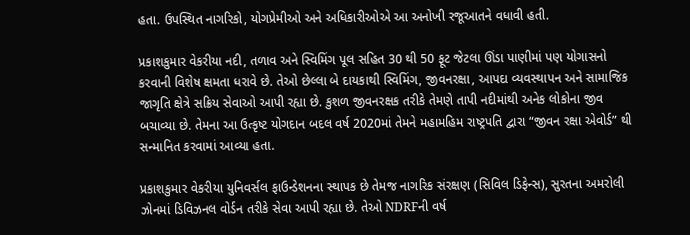હતા. ઉપસ્થિત નાગરિકો, યોગપ્રેમીઓ અને અધિકારીઓએ આ અનોખી રજૂઆતને વધાવી હતી.

પ્રકાશકુમાર વેકરીયા નદી, તળાવ અને સ્વિમિંગ પૂલ સહિત 30 થી 50 ફૂટ જેટલા ઊંડા પાણીમાં પણ યોગાસનો કરવાની વિશેષ ક્ષમતા ધરાવે છે. તેઓ છેલ્લા બે દાયકાથી સ્વિમિંગ, જીવનરક્ષા, આપદા વ્યવસ્થાપન અને સામાજિક જાગૃતિ ક્ષેત્રે સક્રિય સેવાઓ આપી રહ્યા છે. કુશળ જીવનરક્ષક તરીકે તેમણે તાપી નદીમાંથી અનેક લોકોના જીવ બચાવ્યા છે. તેમના આ ઉત્કૃષ્ટ યોગદાન બદલ વર્ષ 2020માં તેમને મહામહિમ રાષ્ટ્રપતિ દ્વારા “જીવન રક્ષા એવોર્ડ” થી સન્માનિત કરવામાં આવ્યા હતા.

પ્રકાશકુમાર વેકરીયા યુનિવર્સલ ફાઉન્ડેશનના સ્થાપક છે તેમજ નાગરિક સંરક્ષણ (સિવિલ ડિફેન્સ), સુરતના અમરોલી ઝોનમાં ડિવિઝનલ વોર્ડન તરીકે સેવા આપી રહ્યા છે. તેઓ NDRFની વર્ષ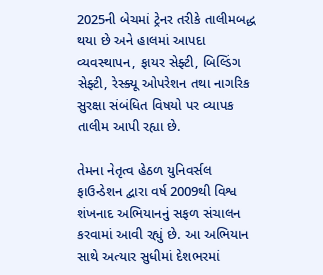2025ની બેચમાં ટ્રેનર તરીકે તાલીમબદ્ધ થયા છે અને હાલમાં આપદા વ્યવસ્થાપન, ફાયર સેફ્ટી, બિલ્ડિંગ સેફ્ટી, રેસ્ક્યૂ ઓપરેશન તથા નાગરિક સુરક્ષા સંબંધિત વિષયો પર વ્યાપક તાલીમ આપી રહ્યા છે.

તેમના નેતૃત્વ હેઠળ યુનિવર્સલ ફાઉન્ડેશન દ્વારા વર્ષ 2009થી વિશ્વ શંખનાદ અભિયાનનું સફળ સંચાલન કરવામાં આવી રહ્યું છે. આ અભિયાન સાથે અત્યાર સુધીમાં દેશભરમાં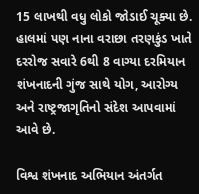15 લાખથી વધુ લોકો જોડાઈ ચૂક્યા છે. હાલમાં પણ નાના વરાછા તરણકુંડ ખાતે દરરોજ સવારે 6થી 8 વાગ્યા દરમિયાન શંખનાદની ગુંજ સાથે યોગ, આરોગ્ય અને રાષ્ટ્રજાગૃતિનો સંદેશ આપવામાં આવે છે.

વિશ્વ શંખનાદ અભિયાન અંતર્ગત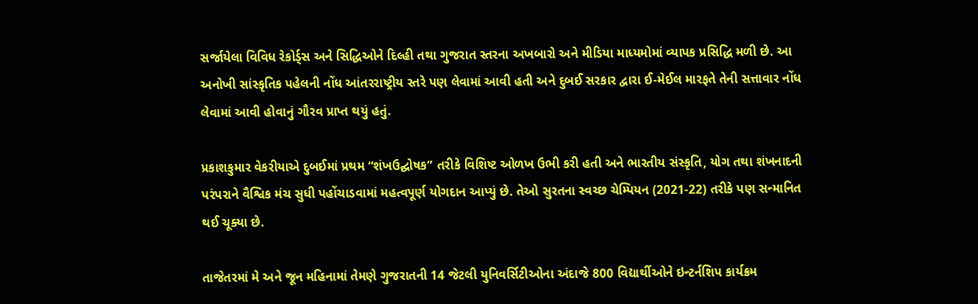સર્જાયેલા વિવિધ રેકોર્ડ્સ અને સિદ્ધિઓને દિલ્હી તથા ગુજરાત સ્તરના અખબારો અને મીડિયા માધ્યમોમાં વ્યાપક પ્રસિદ્ધિ મળી છે. આ અનોખી સાંસ્કૃતિક પહેલની નોંધ આંતરરાષ્ટ્રીય સ્તરે પણ લેવામાં આવી હતી અને દુબઈ સરકાર દ્વારા ઈ-મેઈલ મારફતે તેની સત્તાવાર નોંધ લેવામાં આવી હોવાનું ગૌરવ પ્રાપ્ત થયું હતું.

પ્રકાશકુમાર વેકરીયાએ દુબઈમાં પ્રથમ “શંખઉદ્ઘોષક” તરીકે વિશિષ્ટ ઓળખ ઉભી કરી હતી અને ભારતીય સંસ્કૃતિ, યોગ તથા શંખનાદની પરંપરાને વૈશ્વિક મંચ સુધી પહોંચાડવામાં મહત્વપૂર્ણ યોગદાન આપ્યું છે. તેઓ સુરતના સ્વચ્છ ચેમ્પિયન (2021-22) તરીકે પણ સન્માનિત થઈ ચૂક્યા છે.

તાજેતરમાં મે અને જૂન મહિનામાં તેમણે ગુજરાતની 14 જેટલી યુનિવર્સિટીઓના અંદાજે 800 વિદ્યાર્થીઓને ઇન્ટર્નશિપ કાર્યક્રમ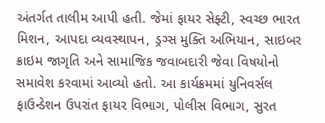અંતર્ગત તાલીમ આપી હતી. જેમાં ફાયર સેફ્ટી, સ્વચ્છ ભારત મિશન, આપદા વ્યવસ્થાપન, ડ્રગ્સ મુક્તિ અભિયાન, સાઇબર ક્રાઇમ જાગૃતિ અને સામાજિક જવાબદારી જેવા વિષયોનો સમાવેશ કરવામાં આવ્યો હતો. આ કાર્યક્રમમાં યુનિવર્સલ ફાઉન્ડેશન ઉપરાંત ફાયર વિભાગ, પોલીસ વિભાગ, સુરત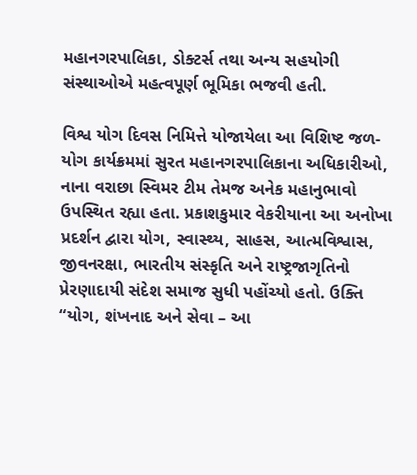મહાનગરપાલિકા, ડોક્ટર્સ તથા અન્ય સહયોગી સંસ્થાઓએ મહત્વપૂર્ણ ભૂમિકા ભજવી હતી.

વિશ્વ યોગ દિવસ નિમિત્તે યોજાયેલા આ વિશિષ્ટ જળ-યોગ કાર્યક્રમમાં સુરત મહાનગરપાલિકાના અધિકારીઓ, નાના વરાછા સ્વિમર ટીમ તેમજ અનેક મહાનુભાવો ઉપસ્થિત રહ્યા હતા. પ્રકાશકુમાર વેકરીયાના આ અનોખા પ્રદર્શન દ્વારા યોગ, સ્વાસ્થ્ય, સાહસ, આત્મવિશ્વાસ, જીવનરક્ષા, ભારતીય સંસ્કૃતિ અને રાષ્ટ્રજાગૃતિનો પ્રેરણાદાયી સંદેશ સમાજ સુધી પહોંચ્યો હતો. ઉક્તિ “યોગ, શંખનાદ અને સેવા – આ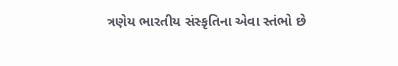ત્રણેય ભારતીય સંસ્કૃતિના એવા સ્તંભો છે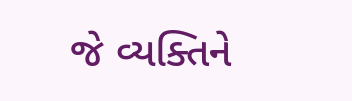જે વ્યક્તિને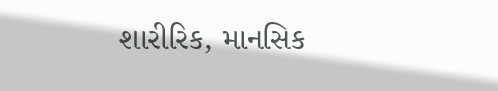શારીરિક, માનસિક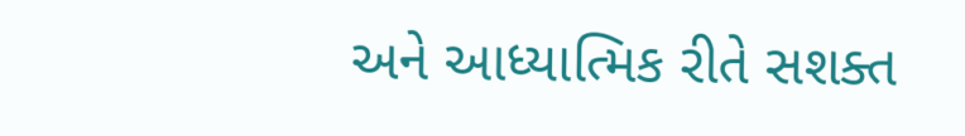અને આધ્યાત્મિક રીતે સશક્ત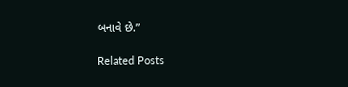બનાવે છે.”

Related Posts